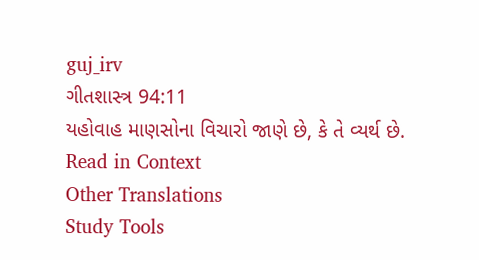guj_irv
ગીતશાસ્ત્ર 94:11
યહોવાહ માણસોના વિચારો જાણે છે, કે તે વ્યર્થ છે.
Read in Context
Other Translations
Study Tools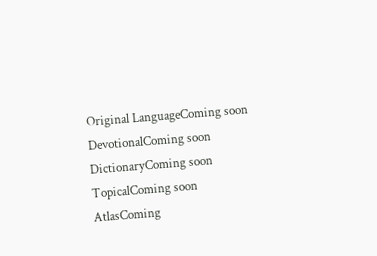Original LanguageComing soon
DevotionalComing soon
DictionaryComing soon
TopicalComing soon
AtlasComing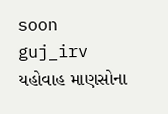soon
guj_irv
યહોવાહ માણસોના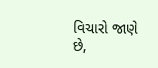વિચારો જાણે છે,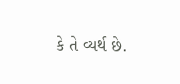કે તે વ્યર્થ છે.